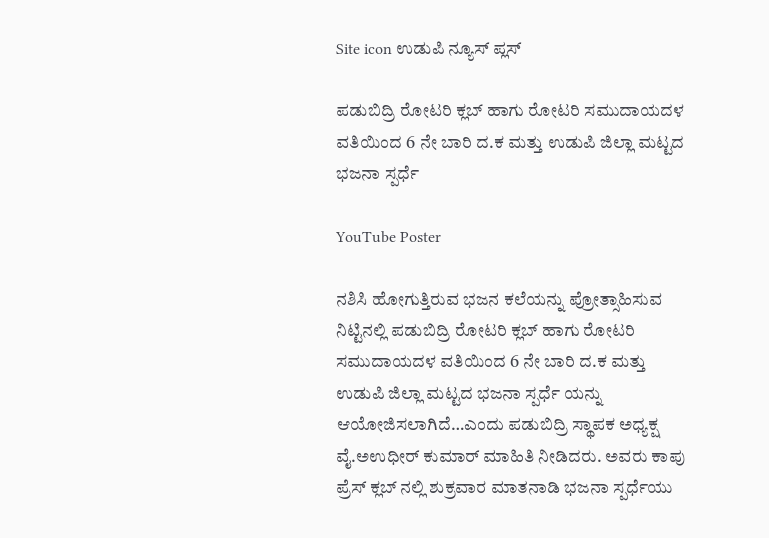Site icon ಉಡುಪಿ ನ್ಯೂಸ್ ಪ್ಲಸ್

ಪಡುಬಿದ್ರಿ ರೋಟರಿ ಕ್ಲಬ್ ಹಾಗು ರೋಟರಿ ಸಮುದಾಯದಳ ವತಿಯಿಂದ 6 ನೇ ಬಾರಿ ದ.ಕ ಮತ್ತು ಉಡುಪಿ ಜಿಲ್ಲಾ ಮಟ್ಟದ ಭಜನಾ ಸ್ಪರ್ಧೆ

YouTube Poster

ನಶಿಸಿ ಹೋಗುತ್ತಿರುವ ಭಜನ ಕಲೆಯನ್ನು ಪ್ರೋತ್ಸಾಹಿಸುವ ನಿಟ್ಟಿನಲ್ಲಿ ಪಡುಬಿದ್ರಿ ರೋಟರಿ ಕ್ಲಬ್ ಹಾಗು ರೋಟರಿ ಸಮುದಾಯದಳ ವತಿಯಿಂದ 6 ನೇ ಬಾರಿ ದ.ಕ ಮತ್ತು ಉಡುಪಿ ಜಿಲ್ಲಾ ಮಟ್ಟದ ಭಜನಾ ಸ್ಪರ್ಧೆ ಯನ್ನು ಆಯೋಜಿಸಲಾಗಿದೆ…ಎಂದು ಪಡುಬಿದ್ರಿ ಸ್ಥಾಪಕ ಅಧ್ಯಕ್ಷ ವೈ.ಅಉಧೀರ್ ಕುಮಾರ್ ಮಾಹಿತಿ ನೀಡಿದರು. ಅವರು ಕಾಪು ಪ್ರೆಸ್‌ ಕ್ಲಬ್ ನಲ್ಲಿ ಶುಕ್ರವಾರ ಮಾತನಾಡಿ ಭಜನಾ ಸ್ಪರ್ಧೆಯು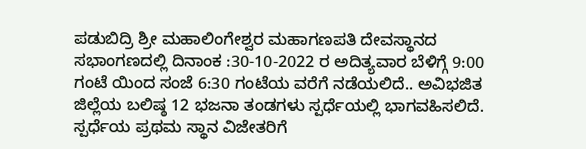ಪಡುಬಿದ್ರಿ ಶ್ರೀ ಮಹಾಲಿಂಗೇಶ್ವರ ಮಹಾಗಣಪತಿ ದೇವಸ್ಥಾನದ ಸಭಾಂಗಣದಲ್ಲಿ ದಿನಾಂಕ :30-10-2022 ರ ಅದಿತ್ಯವಾರ ಬೆಳಿಗ್ಗೆ 9:00 ಗಂಟೆ ಯಿಂದ ಸಂಜೆ 6:30 ಗಂಟೆಯ ವರೆಗೆ ನಡೆಯಲಿದೆ.. ಅವಿಭಜಿತ ಜಿಲ್ಲೆಯ ಬಲಿಷ್ಠ 12 ಭಜನಾ ತಂಡಗಳು ಸ್ಪರ್ಧೆಯಲ್ಲಿ ಭಾಗವಹಿಸಲಿದೆ. ಸ್ಪರ್ಧೆಯ ಪ್ರಥಮ ಸ್ಥಾನ ವಿಜೇತರಿಗೆ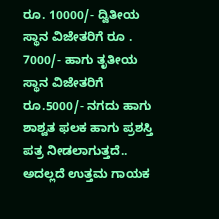ರೂ. 10000/- ದ್ವಿತೀಯ ಸ್ಥಾನ ವಿಜೇತರಿಗೆ ರೂ . 7000/- ಹಾಗು ತೃತೀಯ ಸ್ಥಾನ ವಿಜೇತರಿಗೆ ರೂ.5000/- ನಗದು ಹಾಗು ಶಾಶ್ವತ ಫಲಕ ಹಾಗು ಪ್ರಶಸ್ತಿ ಪತ್ರ ನೀಡಲಾಗುತ್ತದೆ.. ಅದಲ್ಲದೆ ಉತ್ತಮ ಗಾಯಕ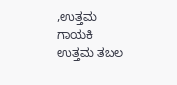,ಉತ್ತಮ ಗಾಯಕಿ ಉತ್ತಮ ತಬಲ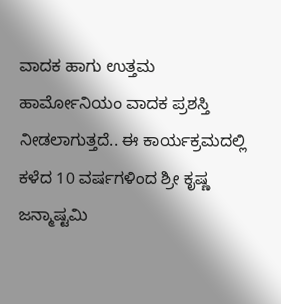ವಾದಕ ಹಾಗು ಉತ್ತಮ ಹಾರ್ಮೋನಿಯಂ ವಾದಕ ಪ್ರಶಸ್ತಿ ನೀಡಲಾಗುತ್ತದೆ.. ಈ ಕಾರ್ಯಕ್ರಮದಲ್ಲಿ ಕಳೆದ 10 ವರ್ಷಗಳಿಂದ ಶ್ರೀ ಕೃಷ್ಣ ಜನ್ಮಾಷ್ಟಮಿ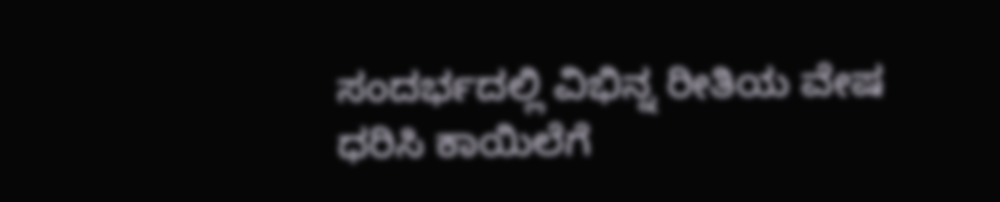ಸಂದರ್ಭದಲ್ಲಿ ವಿಭಿನ್ನ ರೀತಿಯ ವೇಷ ಧರಿಸಿ ಕಾಯಿಲೆಗೆ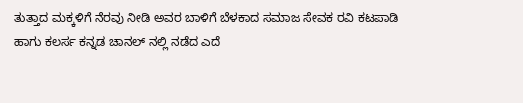ತುತ್ತಾದ ಮಕ್ಕಳಿಗೆ ನೆರವು ನೀಡಿ ಅವರ ಬಾಳಿಗೆ ಬೆಳಕಾದ ಸಮಾಜ ಸೇವಕ ರವಿ ಕಟಪಾಡಿ ಹಾಗು ಕಲರ್ಸ ಕನ್ನಡ ಚಾನಲ್ ನಲ್ಲಿ ನಡೆದ ಎದೆ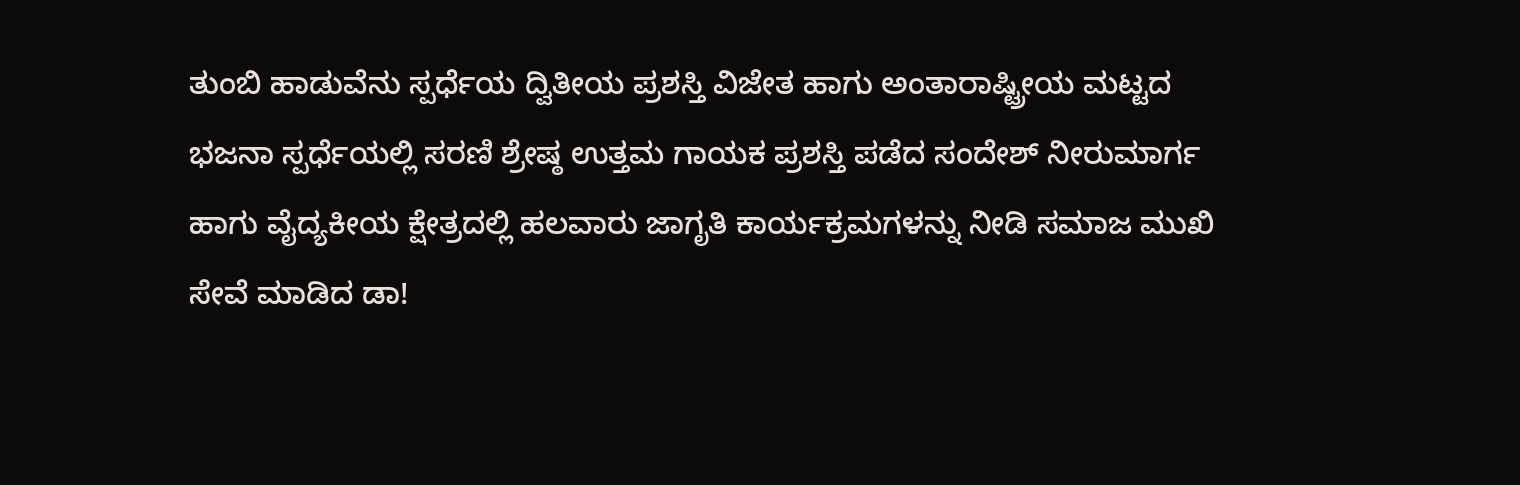ತುಂಬಿ ಹಾಡುವೆನು ಸ್ಪರ್ಧೆಯ ದ್ವಿತೀಯ ಪ್ರಶಸ್ತಿ ವಿಜೇತ ಹಾಗು ಅಂತಾರಾಷ್ಟ್ರೀಯ ಮಟ್ಟದ ಭಜನಾ ಸ್ಪರ್ಧೆಯಲ್ಲಿ ಸರಣಿ ಶ್ರೇಷ್ಠ ಉತ್ತಮ ಗಾಯಕ ಪ್ರಶಸ್ತಿ ಪಡೆದ ಸಂದೇಶ್ ನೀರುಮಾರ್ಗ ಹಾಗು ವೈದ್ಯಕೀಯ ಕ್ಷೇತ್ರದಲ್ಲಿ ಹಲವಾರು ಜಾಗೃತಿ ಕಾರ್ಯಕ್ರಮಗಳನ್ನು ನೀಡಿ ಸಮಾಜ ಮುಖಿ ಸೇವೆ ಮಾಡಿದ ಡಾ!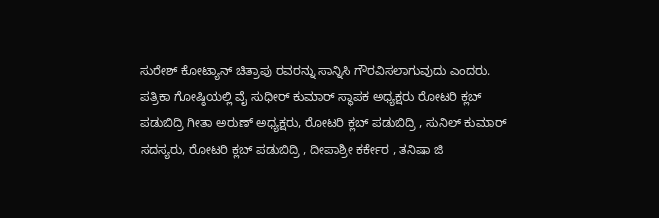ಸುರೇಶ್ ಕೋಟ್ಯಾನ್ ಚಿತ್ರಾಪು ರವರನ್ನು ಸಾನ್ನಿಸಿ ಗೌರವಿಸಲಾಗುವುದು ಎಂದರು. ಪತ್ರಿಕಾ ಗೋಷ್ಠಿಯಲ್ಲಿ ವೈ ಸುಧೀರ್ ಕುಮಾರ್ ಸ್ಥಾಪಕ ಅಧ್ಯಕ್ಷರು ರೋಟರಿ ಕ್ಲಬ್ ಪಡುಬಿದ್ರಿ ಗೀತಾ ಅರುಣ್ ಅಧ್ಯಕ್ಷರು, ರೋಟರಿ ಕ್ಲಬ್ ಪಡುಬಿದ್ರಿ , ಸುನಿಲ್ ಕುಮಾರ್ ಸದಸ್ಯರು, ರೋಟರಿ ಕ್ಲಬ್ ಪಡುಬಿದ್ರಿ , ದೀಪಾಶ್ರೀ ಕರ್ಕೇರ , ತನಿಷಾ ಜಿ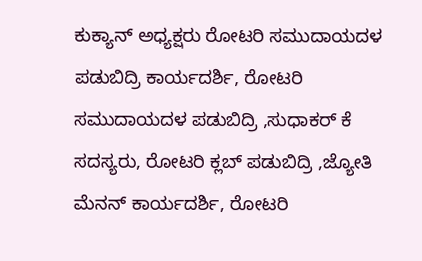ಕುಕ್ಯಾನ್ ಅಧ್ಯಕ್ಷರು ರೋಟರಿ ಸಮುದಾಯದಳ ಪಡುಬಿದ್ರಿ ಕಾರ್ಯದರ್ಶಿ, ರೋಟರಿ ಸಮುದಾಯದಳ ಪಡುಬಿದ್ರಿ ,ಸುಧಾಕರ್ ಕೆ ಸದಸ್ಯರು, ರೋಟರಿ ಕ್ಲಬ್ ಪಡುಬಿದ್ರಿ ,ಜ್ಯೋತಿ ಮೆನನ್ ಕಾರ್ಯದರ್ಶಿ, ರೋಟರಿ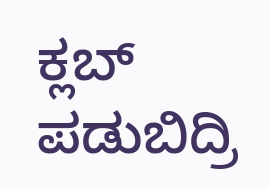ಕ್ಲಬ್ ಪಡುಬಿದ್ರಿ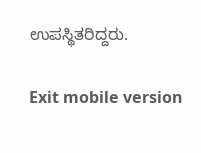ಉಪಸ್ಥಿತರಿದ್ದರು.

Exit mobile version